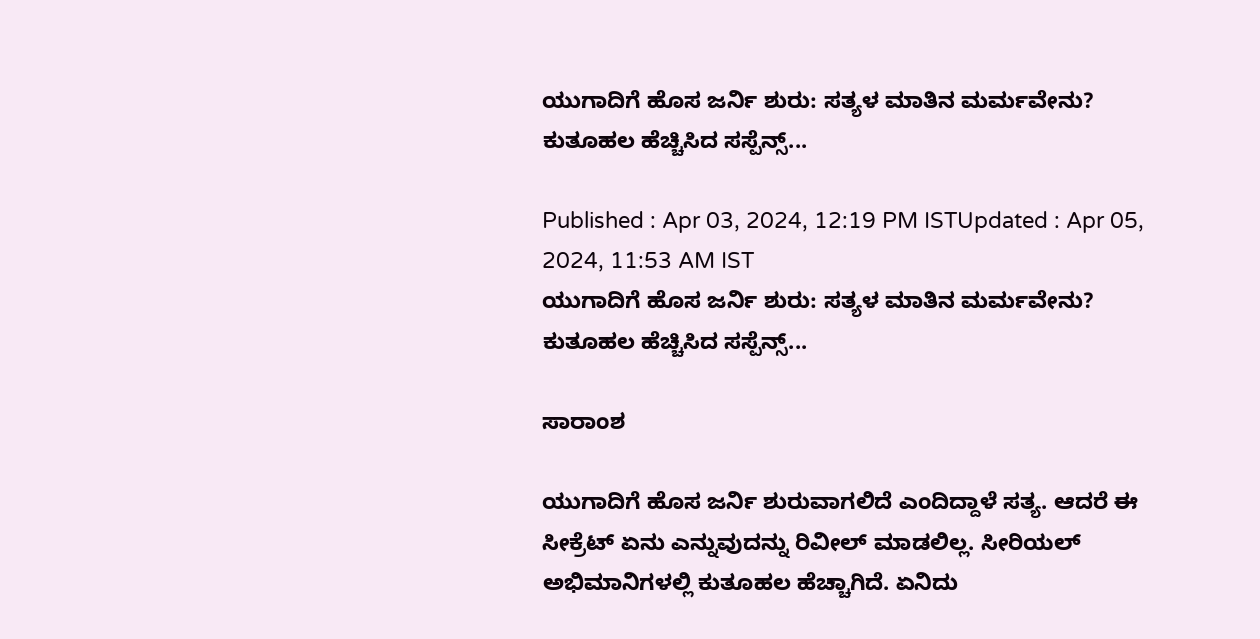ಯುಗಾದಿಗೆ ಹೊಸ ಜರ್ನಿ ಶುರು: ಸತ್ಯಳ ಮಾತಿನ ಮರ್ಮವೇನು? ಕುತೂಹಲ ಹೆಚ್ಚಿಸಿದ ಸಸ್ಪೆನ್ಸ್...

Published : Apr 03, 2024, 12:19 PM ISTUpdated : Apr 05, 2024, 11:53 AM IST
ಯುಗಾದಿಗೆ ಹೊಸ ಜರ್ನಿ ಶುರು: ಸತ್ಯಳ ಮಾತಿನ ಮರ್ಮವೇನು? ಕುತೂಹಲ ಹೆಚ್ಚಿಸಿದ ಸಸ್ಪೆನ್ಸ್...

ಸಾರಾಂಶ

ಯುಗಾದಿಗೆ ಹೊಸ ಜರ್ನಿ ಶುರುವಾಗಲಿದೆ ಎಂದಿದ್ದಾಳೆ ಸತ್ಯ. ಆದರೆ ಈ ಸೀಕ್ರೆಟ್ ಏನು ಎನ್ನುವುದನ್ನು ರಿವೀಲ್ ಮಾಡಲಿಲ್ಲ. ಸೀರಿಯಲ್ ಅಭಿಮಾನಿಗಳಲ್ಲಿ ಕುತೂಹಲ ಹೆಚ್ಚಾಗಿದೆ. ಏನಿದು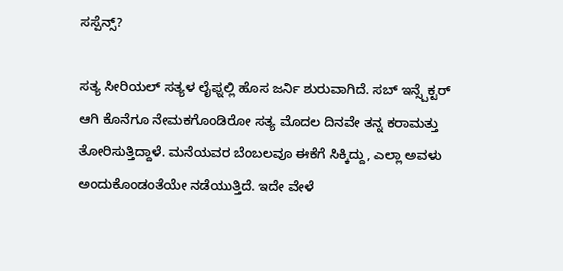ಸಸ್ಪೆನ್ಸ್?

ಸತ್ಯ ಸೀರಿಯಲ್ ಸತ್ಯಳ ಲೈಫ್ನಲ್ಲಿ ಹೊಸ ಜರ್ನಿ ಶುರುವಾಗಿದೆ. ಸಬ್ ಇನ್ಸ್ಪೆಕ್ಟರ್ ಆಗಿ ಕೊನೆಗೂ ನೇಮಕಗೊಂಡಿರೋ ಸತ್ಯ ಮೊದಲ ದಿನವೇ ತನ್ನ ಕರಾಮತ್ತು ತೋರಿಸುತ್ತಿದ್ದಾಳೆ. ಮನೆಯವರ ಬೆಂಬಲವೂ ಈಕೆಗೆ ಸಿಕ್ಕಿದ್ದು, ಎಲ್ಲಾ ಅವಳು ಅಂದುಕೊಂಡಂತೆಯೇ ನಡೆಯುತ್ತಿದೆ. ಇದೇ ವೇಳೆ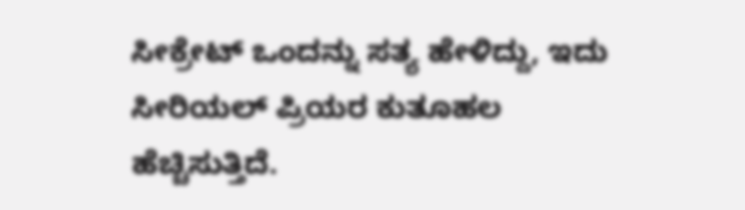ಸೀಕ್ರೇಟ್ ಒಂದನ್ನು ಸತ್ಯ ಹೇಳಿದ್ದು, ಇದು ಸೀರಿಯಲ್ ಪ್ರಿಯರ ಕುತೂಹಲ ಹೆಚ್ಚಿಸುತ್ತಿದೆ.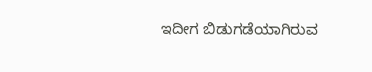ಇದೀಗ ಬಿಡುಗಡೆಯಾಗಿರುವ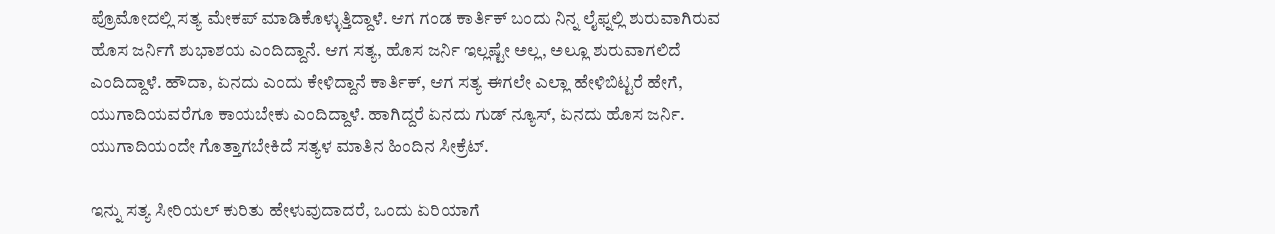ಪ್ರೊಮೋದಲ್ಲಿ ಸತ್ಯ ಮೇಕಪ್ ಮಾಡಿಕೊಳ್ಳುತ್ತಿದ್ದಾಳೆ. ಆಗ ಗಂಡ ಕಾರ್ತಿಕ್ ಬಂದು ನಿನ್ನ ಲೈಫ್ನಲ್ಲಿ ಶುರುವಾಗಿರುವ ಹೊಸ ಜರ್ನಿಗೆ ಶುಭಾಶಯ ಎಂದಿದ್ದಾನೆ. ಆಗ ಸತ್ಯ, ಹೊಸ ಜರ್ನಿ ಇಲ್ಲಷ್ಟೇ ಅಲ್ಲ, ಅಲ್ಲೂ ಶುರುವಾಗಲಿದೆ ಎಂದಿದ್ದಾಳೆ. ಹೌದಾ, ಏನದು ಎಂದು ಕೇಳಿದ್ದಾನೆ ಕಾರ್ತಿಕ್, ಆಗ ಸತ್ಯ ಈಗಲೇ ಎಲ್ಲಾ ಹೇಳಿಬಿಟ್ಟರೆ ಹೇಗೆ, ಯುಗಾದಿಯವರೆಗೂ ಕಾಯಬೇಕು ಎಂದಿದ್ದಾಳೆ. ಹಾಗಿದ್ದರೆ ಏನದು ಗುಡ್ ನ್ಯೂಸ್, ಏನದು ಹೊಸ ಜರ್ನಿ. ಯುಗಾದಿಯಂದೇ ಗೊತ್ತಾಗಬೇಕಿದೆ ಸತ್ಯಳ ಮಾತಿನ ಹಿಂದಿನ ಸೀಕ್ರೆಟ್.

ಇನ್ನು ಸತ್ಯ ಸೀರಿಯಲ್ ಕುರಿತು ಹೇಳುವುದಾದರೆ, ಒಂದು ಏರಿಯಾಗೆ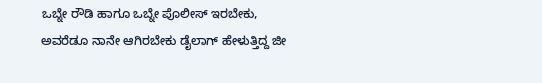ಒಬ್ನೇ ರೌಡಿ ಹಾಗೂ ಒಬ್ನೇ ಪೊಲೀಸ್ ಇರಬೇಕು, ಅವರೆಡೂ ನಾನೇ ಆಗಿರಬೇಕು ಡೈಲಾಗ್‌ ಹೇಳುತ್ತಿದ್ದ ಜೀ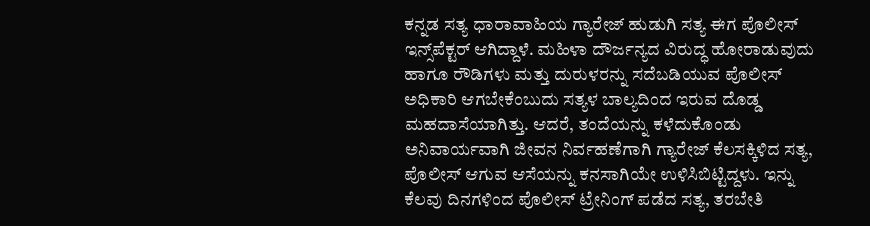ಕನ್ನಡ ಸತ್ಯ ಧಾರಾವಾಹಿಯ ಗ್ಯಾರೇಜ್‌ ಹುಡುಗಿ ಸತ್ಯ ಈಗ ಪೊಲೀಸ್ ಇನ್ಸ್‌ಪೆಕ್ಟರ್ ಆಗಿದ್ದಾಳೆ. ಮಹಿಳಾ ದೌರ್ಜನ್ಯದ ವಿರುದ್ಧ ಹೋರಾಡುವುದು ಹಾಗೂ ರೌಡಿಗಳು ಮತ್ತು ದುರುಳರನ್ನು ಸದೆಬಡಿಯುವ ಪೊಲೀಸ್ ಅಧಿಕಾರಿ ಆಗಬೇಕೆಂಬುದು ಸತ್ಯಳ ಬಾಲ್ಯದಿಂದ ಇರುವ ದೊಡ್ಡ ಮಹದಾಸೆಯಾಗಿತ್ತು. ಆದರೆ, ತಂದೆಯನ್ನು ಕಳೆದುಕೊಂಡು ಅನಿವಾರ್ಯವಾಗಿ ಜೀವನ ನಿರ್ವಹಣೆಗಾಗಿ ಗ್ಯಾರೇಜ್‌ ಕೆಲಸಕ್ಕಿಳಿದ ಸತ್ಯ, ಪೊಲೀಸ್ ಆಗುವ ಆಸೆಯನ್ನು ಕನಸಾಗಿಯೇ ಉಳಿಸಿಬಿಟ್ಟಿದ್ದಳು. ಇನ್ನು ಕೆಲವು ದಿನಗಳಿಂದ ಪೊಲೀಸ್‌ ಟ್ರೇನಿಂಗ್‌ ಪಡೆದ ಸತ್ಯ, ತರಬೇತಿ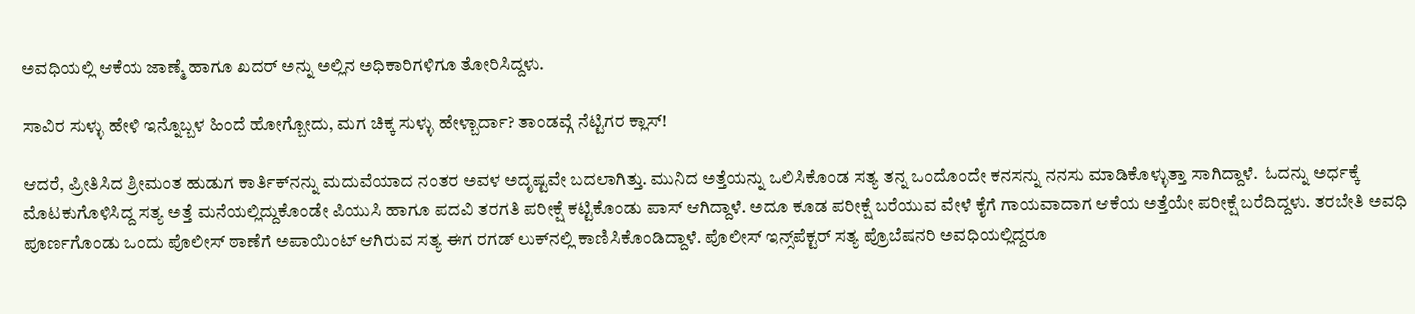ಅವಧಿಯಲ್ಲಿ ಆಕೆಯ ಜಾಣ್ಮೆ ಹಾಗೂ ಖದರ್‌ ಅನ್ನು ಅಲ್ಲಿನ ಅಧಿಕಾರಿಗಳಿಗೂ ತೋರಿಸಿದ್ದಳು.

ಸಾವಿರ ಸುಳ್ಳು ಹೇಳಿ ಇನ್ನೊಬ್ಬಳ ಹಿಂದೆ ಹೋಗ್ಬೋದು, ಮಗ ಚಿಕ್ಕ ಸುಳ್ಳು ಹೇಳ್ಬಾರ್ದಾ? ತಾಂಡವ್ಗೆ ನೆಟ್ಟಿಗರ ಕ್ಲಾಸ್!

ಆದರೆ, ಪ್ರೀತಿಸಿದ ಶ್ರೀಮಂತ ಹುಡುಗ ಕಾರ್ತಿಕ್‌ನನ್ನು ಮದುವೆಯಾದ ನಂತರ ಅವಳ ಅದೃಷ್ಟವೇ ಬದಲಾಗಿತ್ತು. ಮುನಿದ ಅತ್ತೆಯನ್ನು ಒಲಿಸಿಕೊಂಡ ಸತ್ಯ ತನ್ನ ಒಂದೊಂದೇ ಕನಸನ್ನು ನನಸು ಮಾಡಿಕೊಳ್ಳುತ್ತಾ ಸಾಗಿದ್ದಾಳೆ.  ಓದನ್ನು ಅರ್ಧಕ್ಕೆ ಮೊಟಕುಗೊಳಿಸಿದ್ದ ಸತ್ಯ ಅತ್ತೆ ಮನೆಯಲ್ಲಿದ್ದುಕೊಂಡೇ ಪಿಯುಸಿ ಹಾಗೂ ಪದವಿ ತರಗತಿ ಪರೀಕ್ಷೆ ಕಟ್ಟಿಕೊಂಡು ಪಾಸ್ ಆಗಿದ್ದಾಳೆ. ಅದೂ ಕೂಡ ಪರೀಕ್ಷೆ ಬರೆಯುವ ವೇಳೆ ಕೈಗೆ ಗಾಯವಾದಾಗ ಆಕೆಯ ಅತ್ತೆಯೇ ಪರೀಕ್ಷೆ ಬರೆದಿದ್ದಳು. ತರಬೇತಿ ಅವಧಿ ಪೂರ್ಣಗೊಂಡು ಒಂದು ಪೊಲೀಸ್ ಠಾಣೆಗೆ ಅಪಾಯಿಂಟ್‌ ಆಗಿರುವ ಸತ್ಯ ಈಗ ರಗಡ್‌ ಲುಕ್‌ನಲ್ಲಿ ಕಾಣಿಸಿಕೊಂಡಿದ್ದಾಳೆ. ಪೊಲೀಸ್ ಇನ್ಸ್‌ಪೆಕ್ಟರ್ ಸತ್ಯ ಪ್ರೊಬೆಷನರಿ ಅವಧಿಯಲ್ಲಿದ್ದರೂ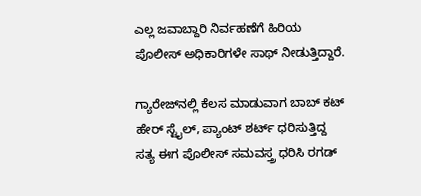ಎಲ್ಲ ಜವಾಬ್ದಾರಿ ನಿರ್ವಹಣೆಗೆ ಹಿರಿಯ ಪೊಲೀಸ್ ಅಧಿಕಾರಿಗಳೇ ಸಾಥ್ ನೀಡುತ್ತಿದ್ದಾರೆ.

ಗ್ಯಾರೇಜ್‌ನಲ್ಲಿ ಕೆಲಸ ಮಾಡುವಾಗ ಬಾಬ್ ಕಟ್ ಹೇರ್‌ ಸ್ಟೈಲ್, ಪ್ಯಾಂಟ್ ಶರ್ಟ್‌ ಧರಿಸುತ್ತಿದ್ದ ಸತ್ಯ ಈಗ ಪೊಲೀಸ್ ಸಮವಸ್ತ್ರ ಧರಿಸಿ ರಗಡ್‌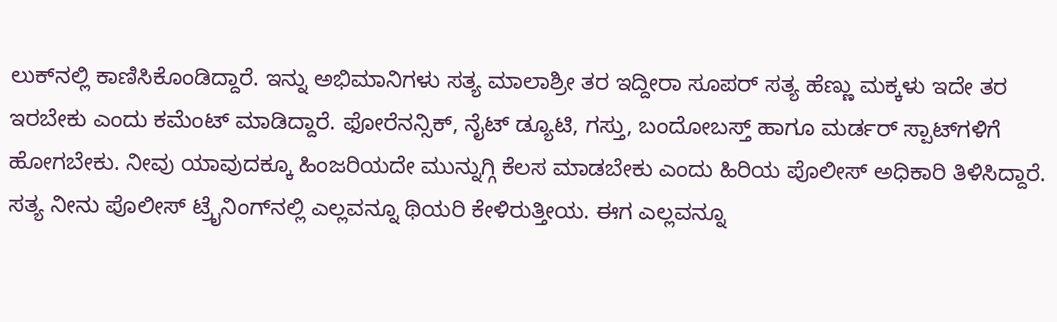ಲುಕ್‌ನಲ್ಲಿ ಕಾಣಿಸಿಕೊಂಡಿದ್ದಾರೆ. ಇನ್ನು ಅಭಿಮಾನಿಗಳು ಸತ್ಯ ಮಾಲಾಶ್ರೀ ತರ ಇದ್ದೀರಾ ಸೂಪರ್ ಸತ್ಯ ಹೆಣ್ಣು ಮಕ್ಕಳು ಇದೇ ತರ ಇರಬೇಕು ಎಂದು ಕಮೆಂಟ್ ಮಾಡಿದ್ದಾರೆ. ಫೋರೆನನ್ಸಿಕ್, ನೈಟ್ ಡ್ಯೂಟಿ, ಗಸ್ತು, ಬಂದೋಬಸ್ತ್‌ ಹಾಗೂ ಮರ್ಡರ್ ಸ್ಪಾಟ್‌ಗಳಿಗೆ ಹೋಗಬೇಕು. ನೀವು ಯಾವುದಕ್ಕೂ ಹಿಂಜರಿಯದೇ ಮುನ್ನುಗ್ಗಿ ಕೆಲಸ ಮಾಡಬೇಕು ಎಂದು ಹಿರಿಯ ಪೊಲೀಸ್ ಅಧಿಕಾರಿ ತಿಳಿಸಿದ್ದಾರೆ. ಸತ್ಯ ನೀನು ಪೊಲೀಸ್ ಟ್ರೈನಿಂಗ್‌ನಲ್ಲಿ ಎಲ್ಲವನ್ನೂ ಥಿಯರಿ ಕೇಳಿರುತ್ತೀಯ. ಈಗ ಎಲ್ಲವನ್ನೂ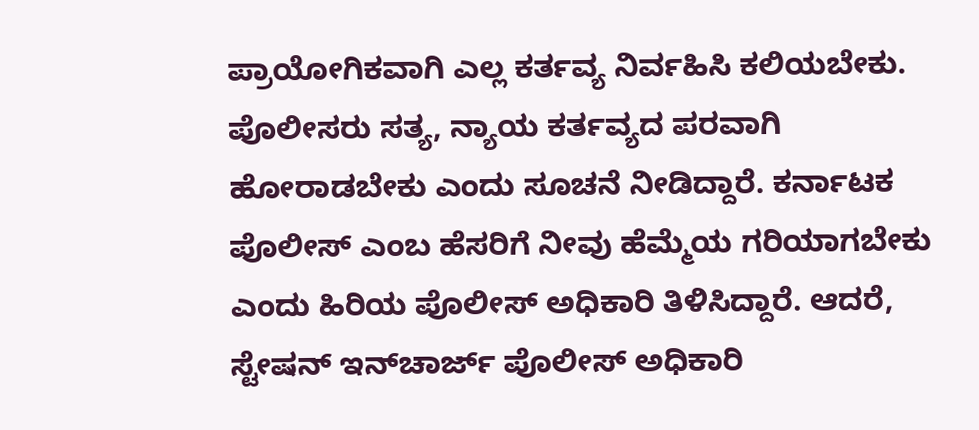ಪ್ರಾಯೋಗಿಕವಾಗಿ ಎಲ್ಲ ಕರ್ತವ್ಯ ನಿರ್ವಹಿಸಿ ಕಲಿಯಬೇಕು. ಪೊಲೀಸರು ಸತ್ಯ, ನ್ಯಾಯ ಕರ್ತವ್ಯದ ಪರವಾಗಿ ಹೋರಾಡಬೇಕು ಎಂದು ಸೂಚನೆ ನೀಡಿದ್ದಾರೆ. ಕರ್ನಾಟಕ ಪೊಲೀಸ್‌ ಎಂಬ ಹೆಸರಿಗೆ ನೀವು ಹೆಮ್ಮೆಯ ಗರಿಯಾಗಬೇಕು ಎಂದು ಹಿರಿಯ ಪೊಲೀಸ್ ಅಧಿಕಾರಿ ತಿಳಿಸಿದ್ದಾರೆ. ಆದರೆ, ಸ್ಟೇಷನ್ ಇನ್‌ಚಾರ್ಜ್‌ ಪೊಲೀಸ್‌ ಅಧಿಕಾರಿ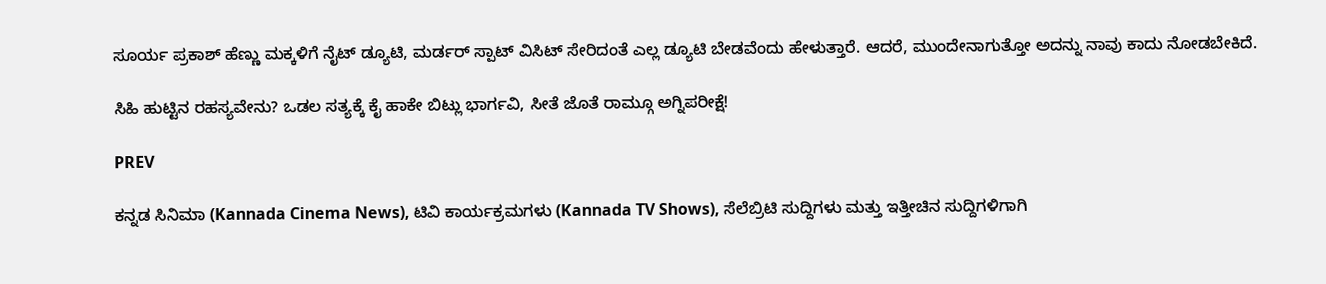ಸೂರ್ಯ ಪ್ರಕಾಶ್ ಹೆಣ್ಣು ಮಕ್ಕಳಿಗೆ ನೈಟ್ ಡ್ಯೂಟಿ, ಮರ್ಡರ್ ಸ್ಪಾಟ್ ವಿಸಿಟ್ ಸೇರಿದಂತೆ ಎಲ್ಲ ಡ್ಯೂಟಿ ಬೇಡವೆಂದು ಹೇಳುತ್ತಾರೆ. ಆದರೆ, ಮುಂದೇನಾಗುತ್ತೋ ಅದನ್ನು ನಾವು ಕಾದು ನೋಡಬೇಕಿದೆ.

ಸಿಹಿ ಹುಟ್ಟಿನ ರಹಸ್ಯವೇನು? ಒಡಲ ಸತ್ಯಕ್ಕೆ ಕೈ ಹಾಕೇ ಬಿಟ್ಲು ಭಾರ್ಗವಿ, ಸೀತೆ ಜೊತೆ ರಾಮ್ಗೂ ಅಗ್ನಿಪರೀಕ್ಷೆ!

PREV

ಕನ್ನಡ ಸಿನಿಮಾ (Kannada Cinema News), ಟಿವಿ ಕಾರ್ಯಕ್ರಮಗಳು (Kannada TV Shows), ಸೆಲೆಬ್ರಿಟಿ ಸುದ್ದಿಗಳು ಮತ್ತು ಇತ್ತೀಚಿನ ಸುದ್ದಿಗಳಿಗಾಗಿ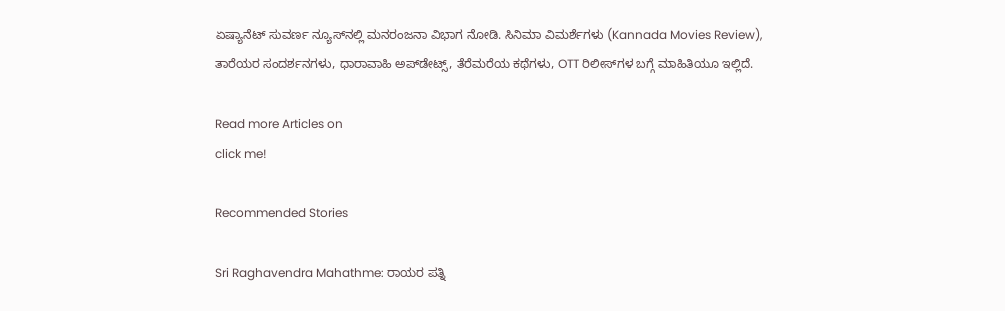ಏಷ್ಯಾನೆಟ್ ಸುವರ್ಣ ನ್ಯೂಸ್‌ನಲ್ಲಿ ಮನರಂಜನಾ ವಿಭಾಗ ನೋಡಿ. ಸಿನಿಮಾ ವಿಮರ್ಶೆಗಳು (Kannada Movies Review), ತಾರೆಯರ ಸಂದರ್ಶನಗಳು, ಧಾರಾವಾಹಿ ಅಪ್‌ಡೇಟ್ಸ್‌, ತೆರೆಮರೆಯ ಕಥೆಗಳು, OTT ರಿಲೀಸ್‌ಗಳ ಬಗ್ಗೆ ಮಾಹಿತಿಯೂ ಇಲ್ಲಿದೆ.

Read more Articles on
click me!

Recommended Stories

Sri Raghavendra Mahathme: ರಾಯರ ಪತ್ನಿ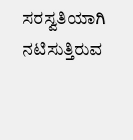ಸರಸ್ವತಿಯಾಗಿ ನಟಿಸುತ್ತಿರುವ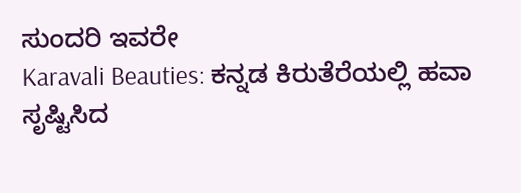ಸುಂದರಿ ಇವರೇ
Karavali Beauties: ಕನ್ನಡ ಕಿರುತೆರೆಯಲ್ಲಿ ಹವಾ ಸೃಷ್ಟಿಸಿದ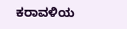ಕರಾವಳಿಯ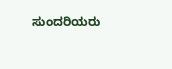ಸುಂದರಿಯರು